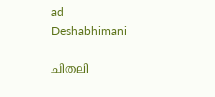ad
Deshabhimani

ചിതലി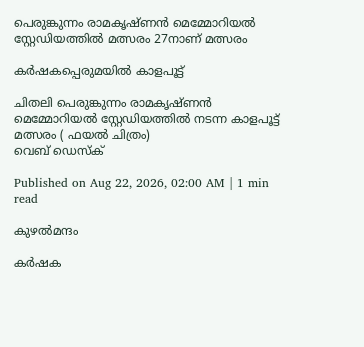പെരുങ്കുന്നം രാമകൃഷ്ണൻ മെമ്മോറിയൽ
സ്റ്റേഡിയത്തിൽ മത്സരം 27നാണ്‌ മത്സരം

കർഷകപ്പെരുമയിൽ കാളപൂട്ട്

ചിതലി പെരുങ്കുന്നം രാമകൃഷ്ണൻ മെമ്മോറിയൽ സ്റ്റേഡിയത്തിൽ നടന്ന കാളപൂട്ട് മത്സരം ( ഫയൽ ചിത്രം)
വെബ് ഡെസ്ക്

Published on Aug 22, 2026, 02:00 AM | 1 min read

കുഴൽമന്ദം

കർഷക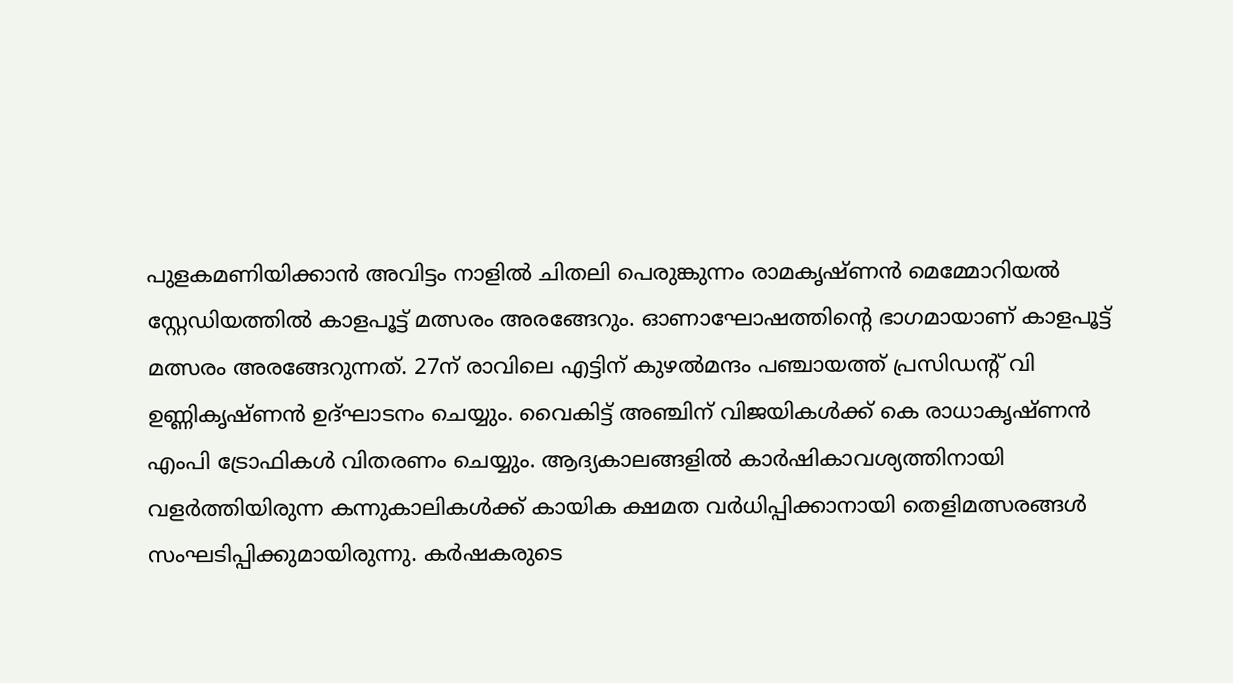പുളകമണിയിക്കാൻ അവിട്ടം നാളിൽ ചിതലി പെരുങ്കുന്നം രാമകൃഷ്ണൻ മെമ്മോറിയൽ സ്റ്റേഡിയത്തിൽ കാളപൂട്ട് മത്സരം അരങ്ങേറും. ഓണാഘോഷത്തിന്റെ ഭാഗമായാണ് കാളപൂട്ട് മത്സരം അരങ്ങേറുന്നത്. 27ന് രാവിലെ എട്ടിന് കുഴൽമന്ദം പഞ്ചായത്ത് പ്രസിഡന്റ് വി ഉണ്ണികൃഷ്ണൻ ഉദ്ഘാടനം ചെയ്യും. വൈകിട്ട് അഞ്ചിന് വിജയികൾക്ക് കെ രാധാകൃഷ്ണൻ എംപി ട്രോഫികൾ വിതരണം ചെയ്യും. ആദ്യകാലങ്ങളിൽ കാർഷികാവശ്യത്തിനായി വളർത്തിയിരുന്ന കന്നുകാലികൾക്ക് കായിക ക്ഷമത വർധിപ്പിക്കാനായി തെളിമത്സരങ്ങൾ സംഘടിപ്പിക്കുമായിരുന്നു. കർഷകരുടെ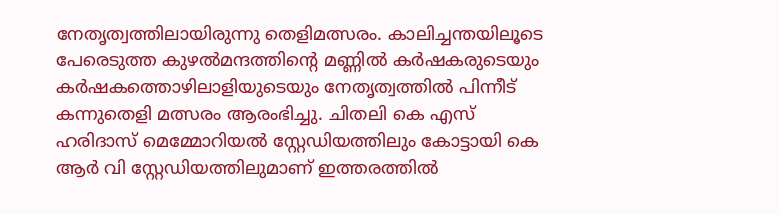നേതൃത്വത്തിലായിരുന്നു തെളിമത്സരം. കാലിച്ചന്തയിലൂടെ പേരെടുത്ത കുഴൽമന്ദത്തിന്റെ മണ്ണിൽ കർഷകരുടെയും കർഷകത്തൊഴിലാളിയുടെയും നേതൃത്വത്തിൽ പിന്നീട് കന്നുതെളി മത്സരം ആരംഭിച്ചു. ചിതലി കെ എസ് ഹരിദാസ് മെമ്മോറിയൽ സ്റ്റേഡിയത്തിലും കോട്ടായി കെ ആർ വി സ്റ്റേഡിയത്തിലുമാണ് ഇത്തരത്തിൽ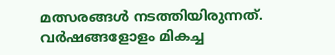മത്സരങ്ങൾ നടത്തിയിരുന്നത്. വർഷങ്ങളോളം മികച്ച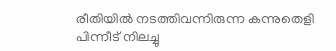രീതിയിൽ നടത്തിവന്നിരുന്ന കന്നുതെളി പിന്നീട് നിലച്ചു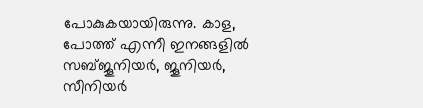പോകുകയായിരുന്നു. കാള, പോത്ത് എന്നീ ഇനങ്ങളിൽ സബ്ജൂനിയർ, ജൂനിയർ, സീനിയർ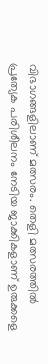വിഭാഗങ്ങളിലാണ് മത്സരം. തെളി മത്സരത്തിൽ പ്രത്യേക പരിശീലനം നേടിയ ജാക്കികളാണ് ഉരുക്കളെ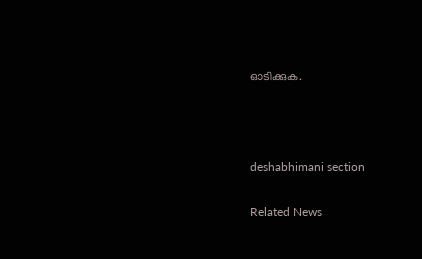ഓടിക്കുക.



deshabhimani section

Related News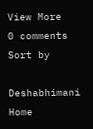View More
0 comments
Sort by

Deshabhimani
Home